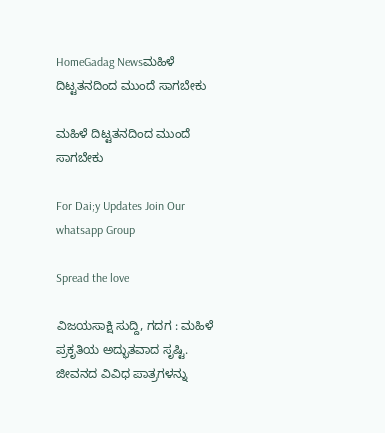HomeGadag Newsಮಹಿಳೆ ದಿಟ್ಟತನದಿಂದ ಮುಂದೆ ಸಾಗಬೇಕು

ಮಹಿಳೆ ದಿಟ್ಟತನದಿಂದ ಮುಂದೆ ಸಾಗಬೇಕು

For Dai;y Updates Join Our whatsapp Group

Spread the love

ವಿಜಯಸಾಕ್ಷಿ ಸುದ್ದಿ, ಗದಗ : ಮಹಿಳೆ ಪ್ರಕೃತಿಯ ಅದ್ಭುತವಾದ ಸೃಷ್ಟಿ. ಜೀವನದ ವಿವಿಧ ಪಾತ್ರಗಳನ್ನು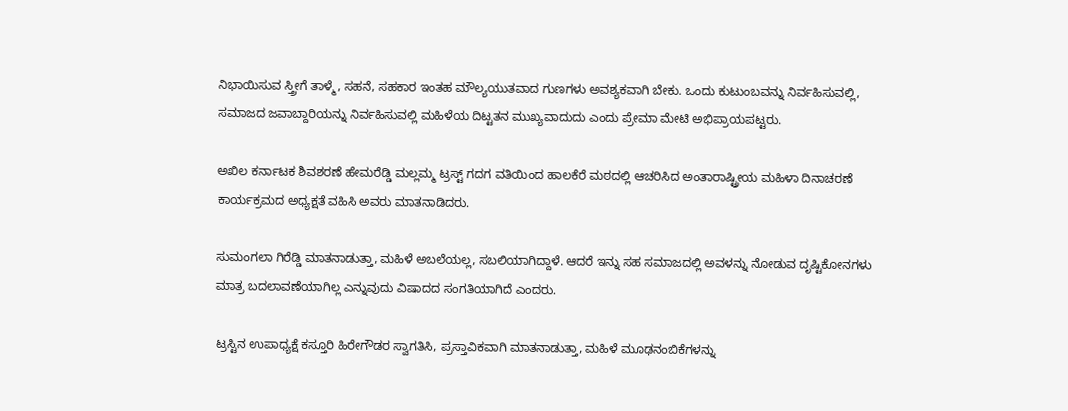ನಿಭಾಯಿಸುವ ಸ್ತ್ರೀಗೆ ತಾಳ್ಮೆ, ಸಹನೆ, ಸಹಕಾರ ಇಂತಹ ಮೌಲ್ಯಯುತವಾದ ಗುಣಗಳು ಅವಶ್ಯಕವಾಗಿ ಬೇಕು. ಒಂದು ಕುಟುಂಬವನ್ನು ನಿರ್ವಹಿಸುವಲ್ಲಿ, ಸಮಾಜದ ಜವಾಬ್ದಾರಿಯನ್ನು ನಿರ್ವಹಿಸುವಲ್ಲಿ ಮಹಿಳೆಯ ದಿಟ್ಟತನ ಮುಖ್ಯವಾದುದು ಎಂದು ಪ್ರೇಮಾ ಮೇಟಿ ಅಭಿಪ್ರಾಯಪಟ್ಟರು.

ಅಖಿಲ ಕರ್ನಾಟಕ ಶಿವಶರಣೆ ಹೇಮರೆಡ್ಡಿ ಮಲ್ಲಮ್ಮ ಟ್ರಸ್ಟ್ ಗದಗ ವತಿಯಿಂದ ಹಾಲಕೆರೆ ಮಠದಲ್ಲಿ ಆಚರಿಸಿದ ಅಂತಾರಾಷ್ಟ್ರೀಯ ಮಹಿಳಾ ದಿನಾಚರಣೆ ಕಾರ್ಯಕ್ರಮದ ಅಧ್ಯಕ್ಷತೆ ವಹಿಸಿ ಅವರು ಮಾತನಾಡಿದರು.

ಸುಮಂಗಲಾ ಗಿರೆಡ್ಡಿ ಮಾತನಾಡುತ್ತಾ, ಮಹಿಳೆ ಅಬಲೆಯಲ್ಲ, ಸಬಲಿಯಾಗಿದ್ದಾಳೆ. ಆದರೆ ಇನ್ನು ಸಹ ಸಮಾಜದಲ್ಲಿ ಅವಳನ್ನು ನೋಡುವ ದೃಷ್ಟಿಕೋನಗಳು ಮಾತ್ರ ಬದಲಾವಣೆಯಾಗಿಲ್ಲ ಎನ್ನುವುದು ವಿಷಾದದ ಸಂಗತಿಯಾಗಿದೆ ಎಂದರು.

ಟ್ರಸ್ಟಿನ ಉಪಾಧ್ಯಕ್ಷೆ ಕಸ್ತೂರಿ ಹಿರೇಗೌಡರ ಸ್ವಾಗತಿಸಿ, ಪ್ರಸ್ತಾವಿಕವಾಗಿ ಮಾತನಾಡುತ್ತಾ, ಮಹಿಳೆ ಮೂಢನಂಬಿಕೆಗಳನ್ನು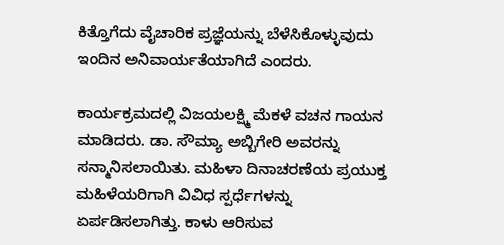ಕಿತ್ತೊಗೆದು ವೈಚಾರಿಕ ಪ್ರಜ್ಞೆಯನ್ನು ಬೆಳೆಸಿಕೊಳ್ಳುವುದು ಇಂದಿನ ಅನಿವಾರ್ಯತೆಯಾಗಿದೆ ಎಂದರು.

ಕಾರ್ಯಕ್ರಮದಲ್ಲಿ ವಿಜಯಲಕ್ಷ್ಮಿ ಮೆಕಳೆ ವಚನ ಗಾಯನ ಮಾಡಿದರು. ಡಾ. ಸೌಮ್ಯಾ ಅಬ್ಬಿಗೇರಿ ಅವರನ್ನು ಸನ್ಮಾನಿಸಲಾಯಿತು. ಮಹಿಳಾ ದಿನಾಚರಣೆಯ ಪ್ರಯುಕ್ತ ಮಹಿಳೆಯರಿಗಾಗಿ ವಿವಿಧ ಸ್ಪರ್ಧೆಗಳನ್ನು ಏರ್ಪಡಿಸಲಾಗಿತ್ತು. ಕಾಳು ಆರಿಸುವ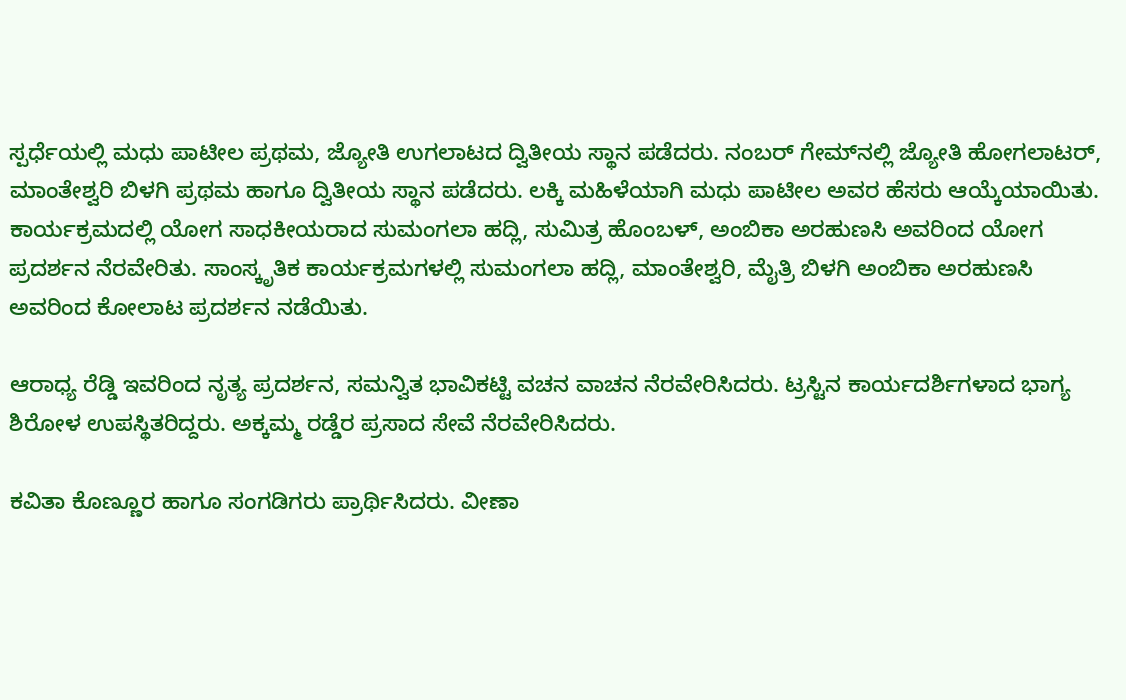ಸ್ಪರ್ಧೆಯಲ್ಲಿ ಮಧು ಪಾಟೀಲ ಪ್ರಥಮ, ಜ್ಯೋತಿ ಉಗಲಾಟದ ದ್ವಿತೀಯ ಸ್ಥಾನ ಪಡೆದರು. ನಂಬರ್ ಗೇಮ್‌ನಲ್ಲಿ ಜ್ಯೋತಿ ಹೋಗಲಾಟರ್, ಮಾಂತೇಶ್ವರಿ ಬಿಳಗಿ ಪ್ರಥಮ ಹಾಗೂ ದ್ವಿತೀಯ ಸ್ಥಾನ ಪಡೆದರು. ಲಕ್ಕಿ ಮಹಿಳೆಯಾಗಿ ಮಧು ಪಾಟೀಲ ಅವರ ಹೆಸರು ಆಯ್ಕೆಯಾಯಿತು. ಕಾರ್ಯಕ್ರಮದಲ್ಲಿ ಯೋಗ ಸಾಧಕೀಯರಾದ ಸುಮಂಗಲಾ ಹದ್ಲಿ, ಸುಮಿತ್ರ ಹೊಂಬಳ್, ಅಂಬಿಕಾ ಅರಹುಣಸಿ ಅವರಿಂದ ಯೋಗ ಪ್ರದರ್ಶನ ನೆರವೇರಿತು. ಸಾಂಸ್ಕೃತಿಕ ಕಾರ್ಯಕ್ರಮಗಳಲ್ಲಿ ಸುಮಂಗಲಾ ಹದ್ಲಿ, ಮಾಂತೇಶ್ವರಿ, ಮೈತ್ರಿ ಬಿಳಗಿ ಅಂಬಿಕಾ ಅರಹುಣಸಿ ಅವರಿಂದ ಕೋಲಾಟ ಪ್ರದರ್ಶನ ನಡೆಯಿತು.

ಆರಾಧ್ಯ ರೆಡ್ಡಿ ಇವರಿಂದ ನೃತ್ಯ ಪ್ರದರ್ಶನ, ಸಮನ್ವಿತ ಭಾವಿಕಟ್ಟಿ ವಚನ ವಾಚನ ನೆರವೇರಿಸಿದರು. ಟ್ರಸ್ಟಿನ ಕಾರ್ಯದರ್ಶಿಗಳಾದ ಭಾಗ್ಯ ಶಿರೋಳ ಉಪಸ್ಥಿತರಿದ್ದರು. ಅಕ್ಕಮ್ಮ ರಡ್ಡೆರ ಪ್ರಸಾದ ಸೇವೆ ನೆರವೇರಿಸಿದರು.

ಕವಿತಾ ಕೊಣ್ಣೂರ ಹಾಗೂ ಸಂಗಡಿಗರು ಪ್ರಾರ್ಥಿಸಿದರು. ವೀಣಾ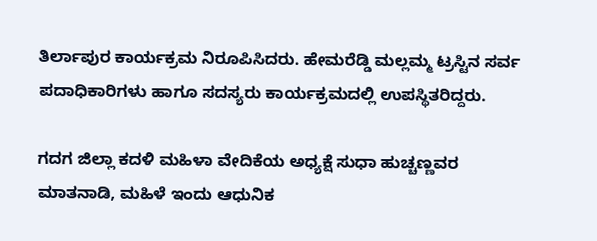ತಿರ್ಲಾಪುರ ಕಾರ್ಯಕ್ರಮ ನಿರೂಪಿಸಿದರು. ಹೇಮರೆಡ್ಡಿ ಮಲ್ಲಮ್ಮ ಟ್ರಸ್ಟಿನ ಸರ್ವ ಪದಾಧಿಕಾರಿಗಳು ಹಾಗೂ ಸದಸ್ಯರು ಕಾರ್ಯಕ್ರಮದಲ್ಲಿ ಉಪಸ್ಥಿತರಿದ್ದರು.

ಗದಗ ಜಿಲ್ಲಾ ಕದಳಿ ಮಹಿಳಾ ವೇದಿಕೆಯ ಅಧ್ಯಕ್ಷೆ ಸುಧಾ ಹುಚ್ಚಣ್ಣವರ ಮಾತನಾಡಿ, ಮಹಿಳೆ ಇಂದು ಆಧುನಿಕ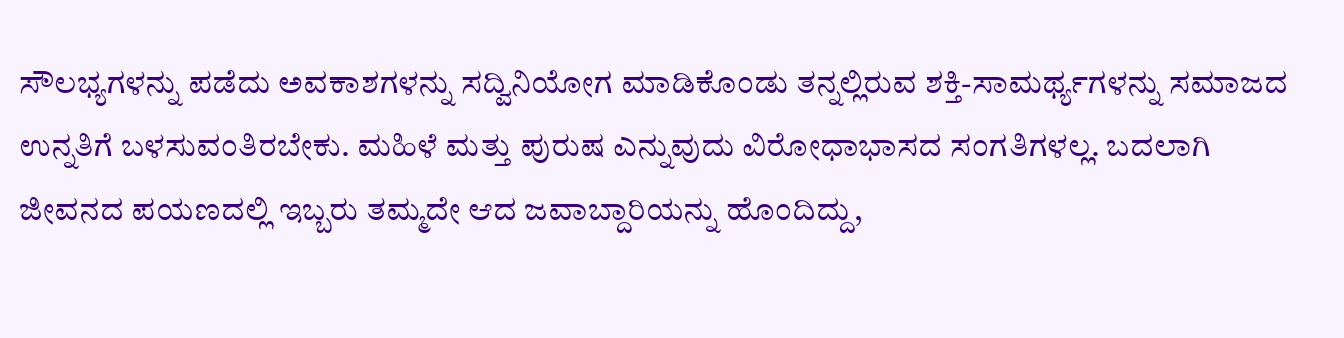ಸೌಲಭ್ಯಗಳನ್ನು ಪಡೆದು ಅವಕಾಶಗಳನ್ನು ಸದ್ವಿನಿಯೋಗ ಮಾಡಿಕೊಂಡು ತನ್ನಲ್ಲಿರುವ ಶಕ್ತಿ-ಸಾಮರ್ಥ್ಯಗಳನ್ನು ಸಮಾಜದ ಉನ್ನತಿಗೆ ಬಳಸುವಂತಿರಬೇಕು. ಮಹಿಳೆ ಮತ್ತು ಪುರುಷ ಎನ್ನುವುದು ವಿರೋಧಾಭಾಸದ ಸಂಗತಿಗಳಲ್ಲ. ಬದಲಾಗಿ ಜೀವನದ ಪಯಣದಲ್ಲಿ ಇಬ್ಬರು ತಮ್ಮದೇ ಆದ ಜವಾಬ್ದಾರಿಯನ್ನು ಹೊಂದಿದ್ದು,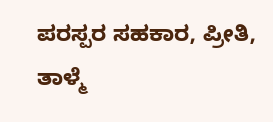ಪರಸ್ಪರ ಸಹಕಾರ, ಪ್ರೀತಿ, ತಾಳ್ಮೆ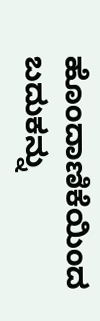ಹೊಂದಾಣಿಕೆಯಿಂದ ಬದುಕನ್ನು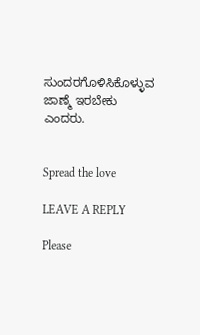ಸುಂದರಗೊಳಿಸಿಕೊಳ್ಳುವ ಜಾಣ್ಮೆ ಇರಬೇಕು ಎಂದರು.


Spread the love

LEAVE A REPLY

Please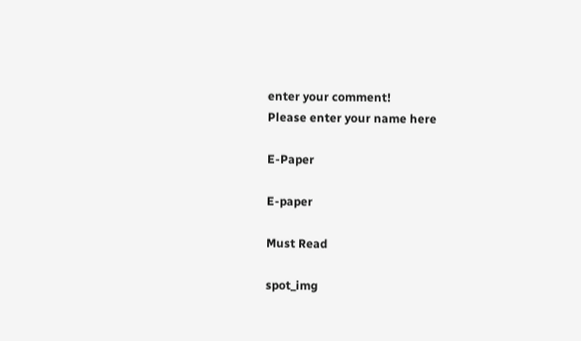enter your comment!
Please enter your name here

E-Paper

E-paper

Must Read

spot_img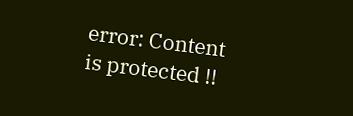error: Content is protected !!